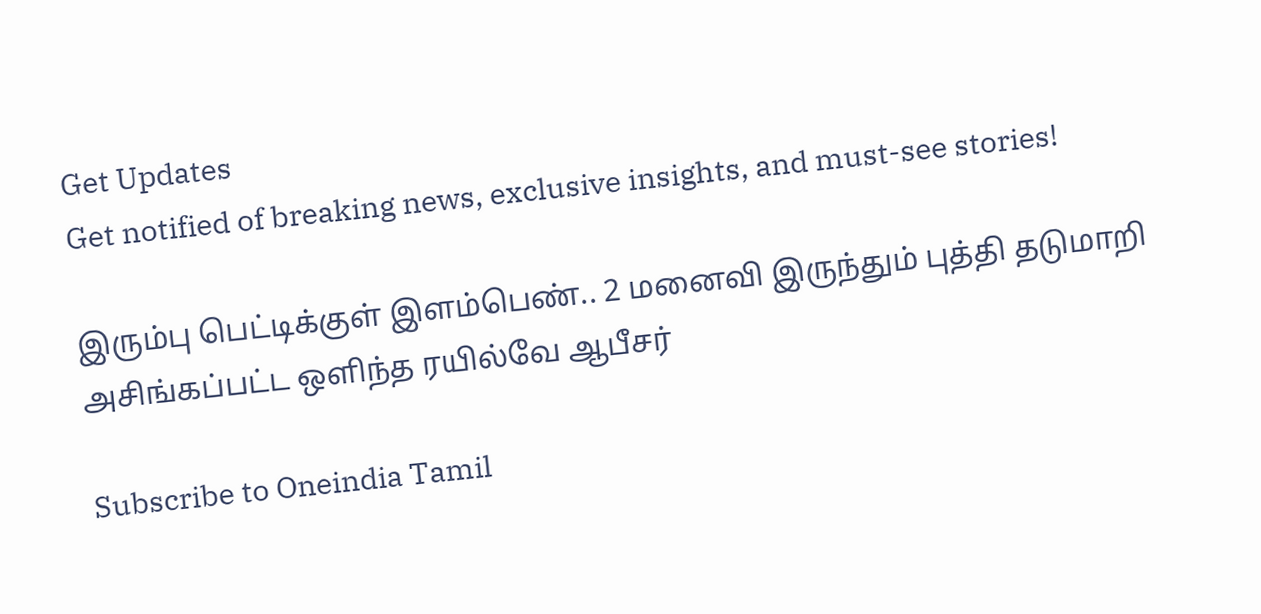Get Updates
Get notified of breaking news, exclusive insights, and must-see stories!

இரும்பு பெட்டிக்குள் இளம்பெண்.. 2 மனைவி இருந்தும் புத்தி தடுமாறி அசிங்கப்பட்ட ஒளிந்த ரயில்வே ஆபீசர்

Subscribe to Oneindia Tamil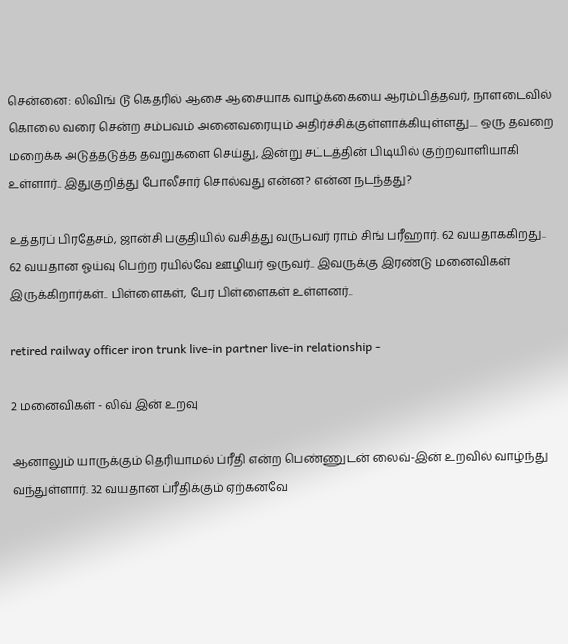சென்னை: லிவிங் டூ கெதரில் ஆசை ஆசையாக வாழ்க்கையை ஆரம்பித்தவர், நாளடைவில் கொலை வரை சென்ற சம்பவம் அனைவரையும் அதிர்ச்சிக்குள்ளாக்கியுள்ளது.... ஒரு தவறை மறைக்க அடுத்தடுத்த தவறுகளை செய்து, இன்று சட்டத்தின் பிடியில் குற்றவாளியாகி உள்ளார்.. இதுகுறித்து போலீசார் சொல்வது என்ன? என்ன நடந்தது?

உத்தரப் பிரதேசம், ஜான்சி பகுதியில் வசித்து வருபவர் ராம் சிங் பரீஹார். 62 வயதாககிறது.. 62 வயதான ஓய்வு பெற்ற ரயில்வே ஊழியர் ஒருவர்.. இவருக்கு இரண்டு மனைவிகள் இருக்கிறார்கள்.. பிள்ளைகள், பேர பிள்ளைகள் உள்ளனர்..

retired railway officer iron trunk live-in partner live-in relationship -

2 மனைவிகள் - லிவ் இன் உறவு

ஆனாலும் யாருக்கும் தெரியாமல் ப்ரீதி என்ற பெண்ணுடன் லைவ்-இன் உறவில் வாழ்ந்து வந்துள்ளார். 32 வயதான ப்ரீதிக்கும் ஏற்கனவே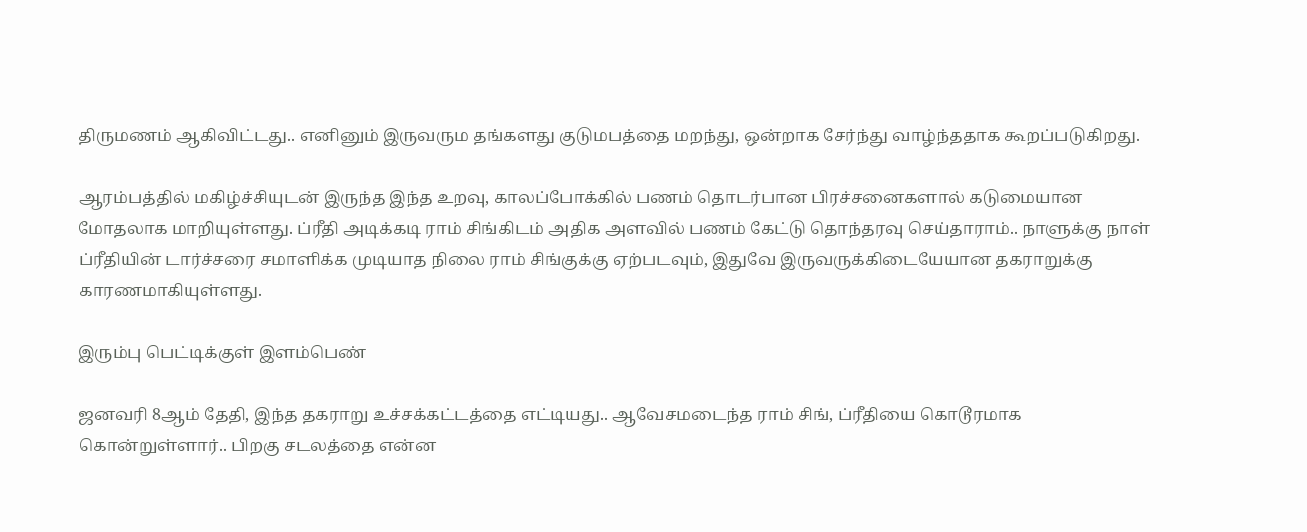திருமணம் ஆகிவிட்டது.. எனினும் இருவரும தங்களது குடுமபத்தை மறந்து, ஒன்றாக சேர்ந்து வாழ்ந்ததாக கூறப்படுகிறது.

ஆரம்பத்தில் மகிழ்ச்சியுடன் இருந்த இந்த உறவு, காலப்போக்கில் பணம் தொடர்பான பிரச்சனைகளால் கடுமையான மோதலாக மாறியுள்ளது. ப்ரீதி அடிக்கடி ராம் சிங்கிடம் அதிக அளவில் பணம் கேட்டு தொந்தரவு செய்தாராம்.. நாளுக்கு நாள் ப்ரீதியின் டார்ச்சரை சமாளிக்க முடியாத நிலை ராம் சிங்குக்கு ஏற்படவும், இதுவே இருவருக்கிடையேயான தகராறுக்கு காரணமாகியுள்ளது.

இரும்பு பெட்டிக்குள் இளம்பெண்

ஜனவரி 8ஆம் தேதி, இந்த தகராறு உச்சக்கட்டத்தை எட்டியது.. ஆவேசமடைந்த ராம் சிங், ப்ரீதியை கொடூரமாக கொன்றுள்ளார்.. பிறகு சடலத்தை என்ன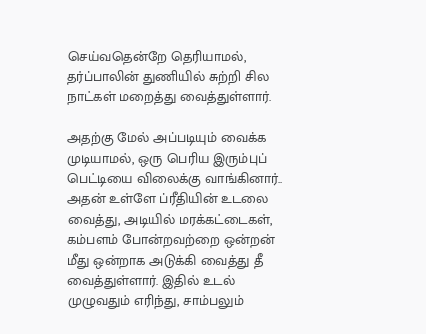செய்வதென்றே தெரியாமல், தர்ப்பாலின் துணியில் சுற்றி சில நாட்கள் மறைத்து வைத்துள்ளார்.

அதற்கு மேல் அப்படியும் வைக்க முடியாமல், ஒரு பெரிய இரும்புப் பெட்டியை விலைக்கு வாங்கினார்.. அதன் உள்ளே ப்ரீதியின் உடலை வைத்து, அடியில் மரக்கட்டைகள், கம்பளம் போன்றவற்றை ஒன்றன் மீது ஒன்றாக அடுக்கி வைத்து தீ வைத்துள்ளார். இதில் உடல் முழுவதும் எரிந்து, சாம்பலும்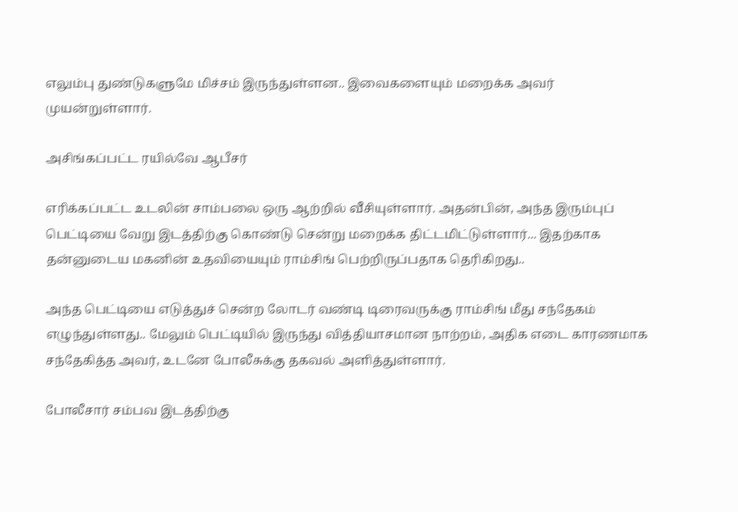எலும்பு துண்டுகளுமே மிச்சம் இருந்துள்ளன.. இவைகளையும் மறைக்க அவர் முயன்றுள்ளார்.

அசிங்கப்பட்ட ரயில்வே ஆபீசர்

எரிக்கப்பட்ட உடலின் சாம்பலை ஒரு ஆற்றில் வீசியுள்ளார். அதன்பின், அந்த இரும்புப் பெட்டியை வேறு இடத்திற்கு கொண்டு சென்று மறைக்க திட்டமிட்டுள்ளார்... இதற்காக தன்னுடைய மகனின் உதவியையும் ராம்சிங் பெற்றிருப்பதாக தெரிகிறது..

அந்த பெட்டியை எடுத்துச் சென்ற லோடர் வண்டி டிரைவருக்கு ராம்சிங் மீது சந்தேகம் எழுந்துள்ளது.. மேலும் பெட்டியில் இருந்து வித்தியாசமான நாற்றம், அதிக எடை காரணமாக சந்தேகித்த அவர், உடனே போலீசுக்கு தகவல் அளித்துள்ளார்.

போலீசார் சம்பவ இடத்திற்கு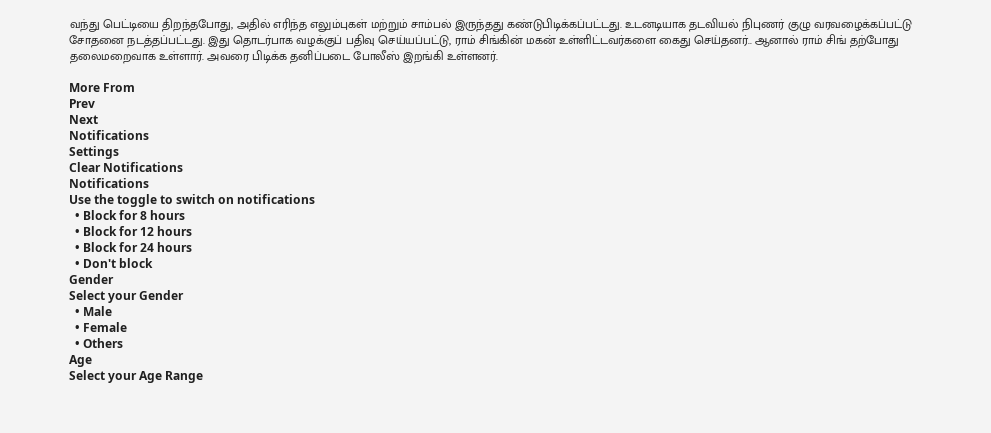வந்து பெட்டியை திறந்தபோது, அதில் எரிந்த எலும்புகள் மற்றும் சாம்பல் இருந்தது கண்டுபிடிக்கப்பட்டது. உடனடியாக தடவியல் நிபுணர் குழு வரவழைக்கப்பட்டு சோதனை நடத்தப்பட்டது. இது தொடர்பாக வழக்குப் பதிவு செய்யப்பட்டு, ராம் சிங்கின் மகன் உள்ளிட்டவர்களை கைது செய்தனர்.. ஆனால் ராம் சிங் தற்போது தலைமறைவாக உள்ளார். அவரை பிடிக்க தனிப்படை போலீஸ் இறங்கி உள்ளனர்.

More From
Prev
Next
Notifications
Settings
Clear Notifications
Notifications
Use the toggle to switch on notifications
  • Block for 8 hours
  • Block for 12 hours
  • Block for 24 hours
  • Don't block
Gender
Select your Gender
  • Male
  • Female
  • Others
Age
Select your Age Range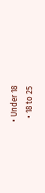• Under 18
  • 18 to 25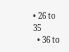• 26 to 35
  • 36 to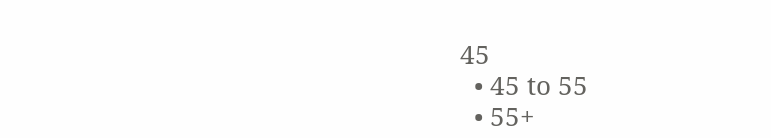45
  • 45 to 55
  • 55+